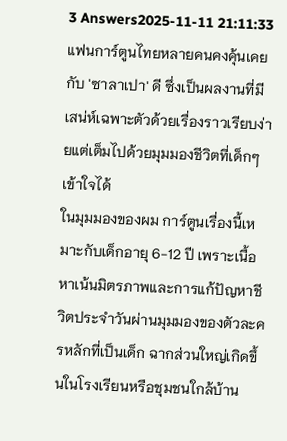3 Answers2025-11-11 21:11:33
แฟนการ์ตูนไทยหลายคนคงคุ้นเคยกับ 'ซาลาเปา' ดี ซึ่งเป็นผลงานที่มีเสน่ห์เฉพาะตัวด้วยเรื่องราวเรียบง่ายแต่เต็มไปด้วยมุมมองชีวิตที่เด็กๆ เข้าใจได้
ในมุมมองของผม การ์ตูนเรื่องนี้เหมาะกับเด็กอายุ 6-12 ปี เพราะเนื้อหาเน้นมิตรภาพและการแก้ปัญหาชีวิตประจำวันผ่านมุมมองของตัวละครหลักที่เป็นเด็ก ฉากส่วนใหญ่เกิดขึ้นในโรงเรียนหรือชุมชนใกล้บ้าน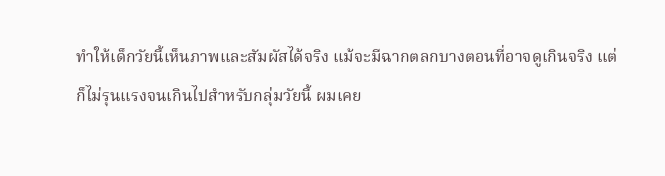ทำให้เด็กวัยนี้เห็นภาพและสัมผัสได้จริง แม้จะมีฉากตลกบางตอนที่อาจดูเกินจริง แต่ก็ไม่รุนแรงจนเกินไปสำหรับกลุ่มวัยนี้ ผมเคย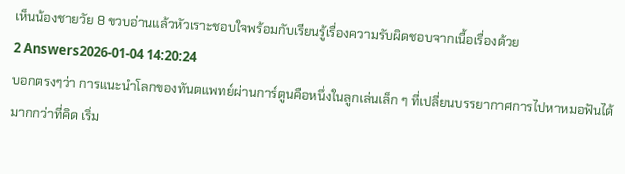เห็นน้องชายวัย 8 ขวบอ่านแล้วหัวเราะชอบใจพร้อมกับเรียนรู้เรื่องความรับผิดชอบจากเนื้อเรื่องด้วย
2 Answers2026-01-04 14:20:24
บอกตรงๆว่า การแนะนำโลกของทันตแพทย์ผ่านการ์ตูนคือหนึ่งในลูกเล่นเล็ก ๆ ที่เปลี่ยนบรรยากาศการไปหาหมอฟันได้มากกว่าที่คิด เริ่ม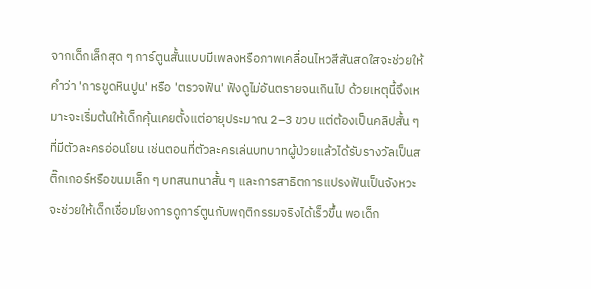จากเด็กเล็กสุด ๆ การ์ตูนสั้นแบบมีเพลงหรือภาพเคลื่อนไหวสีสันสดใสจะช่วยให้คำว่า 'การขูดหินปูน' หรือ 'ตรวจฟัน' ฟังดูไม่อันตรายจนเกินไป ด้วยเหตุนี้จึงเหมาะจะเริ่มต้นให้เด็กคุ้นเคยตั้งแต่อายุประมาณ 2–3 ขวบ แต่ต้องเป็นคลิปสั้น ๆ ที่มีตัวละครอ่อนโยน เช่นตอนที่ตัวละครเล่นบทบาทผู้ป่วยแล้วได้รับรางวัลเป็นสติ๊กเกอร์หรือขนมเล็ก ๆ บทสนทนาสั้น ๆ และการสาธิตการแปรงฟันเป็นจังหวะจะช่วยให้เด็กเชื่อมโยงการดูการ์ตูนกับพฤติกรรมจริงได้เร็วขึ้น พอเด็ก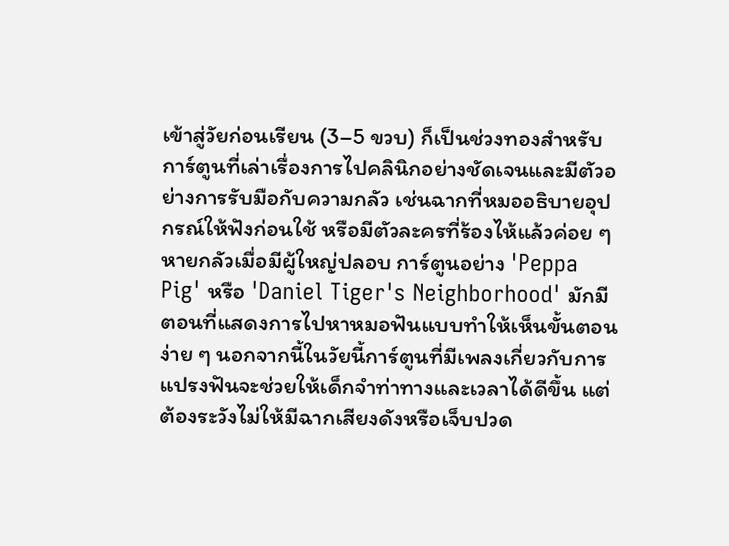เข้าสู่วัยก่อนเรียน (3–5 ขวบ) ก็เป็นช่วงทองสำหรับการ์ตูนที่เล่าเรื่องการไปคลินิกอย่างชัดเจนและมีตัวอย่างการรับมือกับความกลัว เช่นฉากที่หมออธิบายอุปกรณ์ให้ฟังก่อนใช้ หรือมีตัวละครที่ร้องไห้แล้วค่อย ๆ หายกลัวเมื่อมีผู้ใหญ่ปลอบ การ์ตูนอย่าง 'Peppa Pig' หรือ 'Daniel Tiger's Neighborhood' มักมีตอนที่แสดงการไปหาหมอฟันแบบทำให้เห็นขั้นตอนง่าย ๆ นอกจากนี้ในวัยนี้การ์ตูนที่มีเพลงเกี่ยวกับการแปรงฟันจะช่วยให้เด็กจำท่าทางและเวลาได้ดีขึ้น แต่ต้องระวังไม่ให้มีฉากเสียงดังหรือเจ็บปวด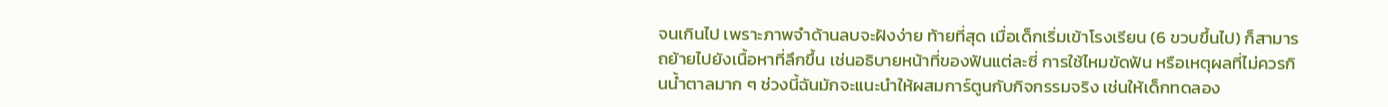จนเกินไป เพราะภาพจำด้านลบจะฝังง่าย ท้ายที่สุด เมื่อเด็กเริ่มเข้าโรงเรียน (6 ขวบขึ้นไป) ก็สามารถย้ายไปยังเนื้อหาที่ลึกขึ้น เช่นอธิบายหน้าที่ของฟันแต่ละซี่ การใช้ไหมขัดฟัน หรือเหตุผลที่ไม่ควรกินน้ำตาลมาก ๆ ช่วงนี้ฉันมักจะแนะนำให้ผสมการ์ตูนกับกิจกรรมจริง เช่นให้เด็กทดลอง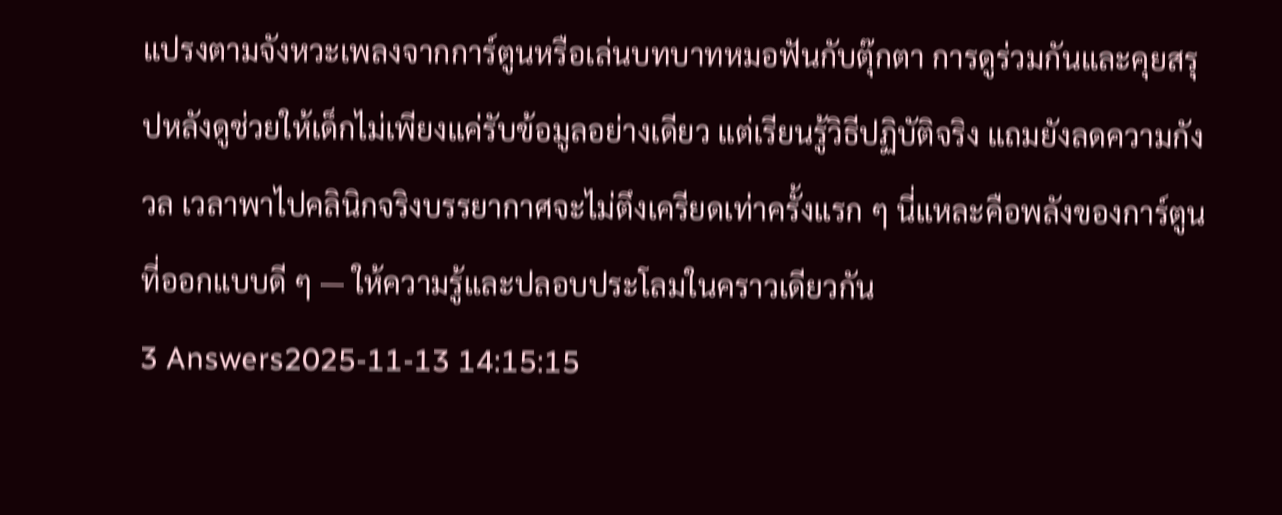แปรงตามจังหวะเพลงจากการ์ตูนหรือเล่นบทบาทหมอฟันกับตุ๊กตา การดูร่วมกันและคุยสรุปหลังดูช่วยให้เด็กไม่เพียงแค่รับข้อมูลอย่างเดียว แต่เรียนรู้วิธีปฏิบัติจริง แถมยังลดความกังวล เวลาพาไปคลินิกจริงบรรยากาศจะไม่ตึงเครียดเท่าครั้งแรก ๆ นี่แหละคือพลังของการ์ตูนที่ออกแบบดี ๆ — ให้ความรู้และปลอบประโลมในคราวเดียวกัน
3 Answers2025-11-13 14:15:15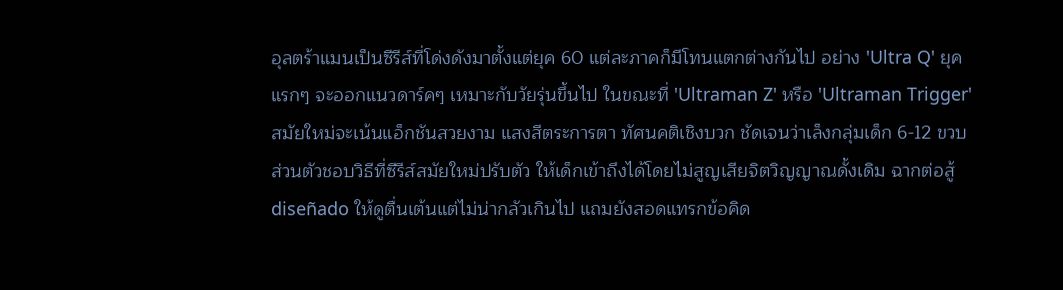อุลตร้าแมนเป็นซีรีส์ที่โด่งดังมาตั้งแต่ยุค 60 แต่ละภาคก็มีโทนแตกต่างกันไป อย่าง 'Ultra Q' ยุคแรกๆ จะออกแนวดาร์คๆ เหมาะกับวัยรุ่นขึ้นไป ในขณะที่ 'Ultraman Z' หรือ 'Ultraman Trigger' สมัยใหม่จะเน้นแอ็กชันสวยงาม แสงสีตระการตา ทัศนคติเชิงบวก ชัดเจนว่าเล็งกลุ่มเด็ก 6-12 ขวบ
ส่วนตัวชอบวิธีที่ซีรีส์สมัยใหม่ปรับตัว ให้เด็กเข้าถึงได้โดยไม่สูญเสียจิตวิญญาณดั้งเดิม ฉากต่อสู้ diseñado ให้ดูตื่นเต้นแต่ไม่น่ากลัวเกินไป แถมยังสอดแทรกข้อคิด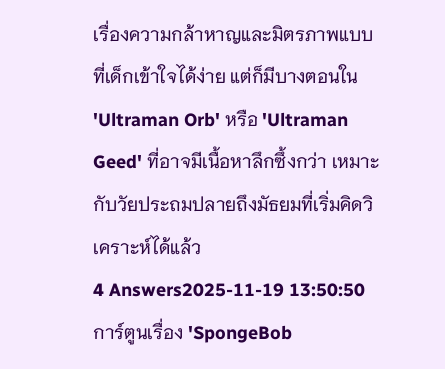เรื่องความกล้าหาญและมิตรภาพแบบที่เด็กเข้าใจได้ง่าย แต่ก็มีบางตอนใน 'Ultraman Orb' หรือ 'Ultraman Geed' ที่อาจมีเนื้อหาลึกซึ้งกว่า เหมาะกับวัยประถมปลายถึงมัธยมที่เริ่มคิดวิเคราะห์ได้แล้ว
4 Answers2025-11-19 13:50:50
การ์ตูนเรื่อง 'SpongeBob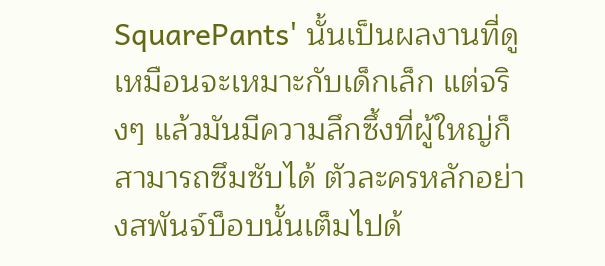SquarePants' นั้นเป็นผลงานที่ดูเหมือนจะเหมาะกับเด็กเล็ก แต่จริงๆ แล้วมันมีความลึกซึ้งที่ผู้ใหญ่ก็สามารถซึมซับได้ ตัวละครหลักอย่างสพันจ์บ็อบนั้นเต็มไปด้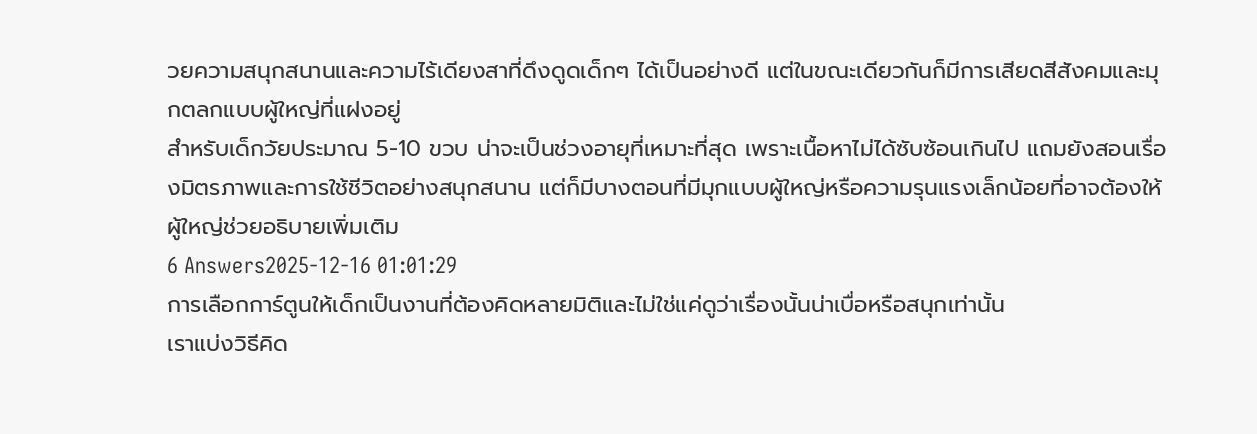วยความสนุกสนานและความไร้เดียงสาที่ดึงดูดเด็กๆ ได้เป็นอย่างดี แต่ในขณะเดียวกันก็มีการเสียดสีสังคมและมุกตลกแบบผู้ใหญ่ที่แฝงอยู่
สำหรับเด็กวัยประมาณ 5-10 ขวบ น่าจะเป็นช่วงอายุที่เหมาะที่สุด เพราะเนื้อหาไม่ได้ซับซ้อนเกินไป แถมยังสอนเรื่องมิตรภาพและการใช้ชีวิตอย่างสนุกสนาน แต่ก็มีบางตอนที่มีมุกแบบผู้ใหญ่หรือความรุนแรงเล็กน้อยที่อาจต้องให้ผู้ใหญ่ช่วยอธิบายเพิ่มเติม
6 Answers2025-12-16 01:01:29
การเลือกการ์ตูนให้เด็กเป็นงานที่ต้องคิดหลายมิติและไม่ใช่แค่ดูว่าเรื่องนั้นน่าเบื่อหรือสนุกเท่านั้น
เราแบ่งวิธีคิด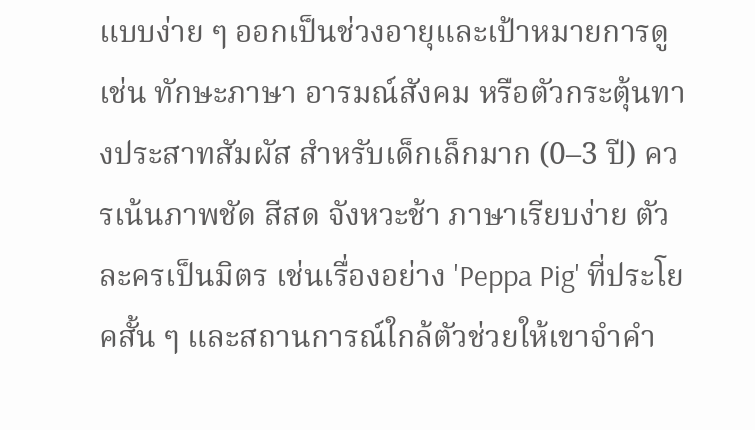แบบง่าย ๆ ออกเป็นช่วงอายุและเป้าหมายการดู เช่น ทักษะภาษา อารมณ์สังคม หรือตัวกระตุ้นทางประสาทสัมผัส สำหรับเด็กเล็กมาก (0–3 ปี) ควรเน้นภาพชัด สีสด จังหวะช้า ภาษาเรียบง่าย ตัวละครเป็นมิตร เช่นเรื่องอย่าง 'Peppa Pig' ที่ประโยคสั้น ๆ และสถานการณ์ใกล้ตัวช่วยให้เขาจำคำ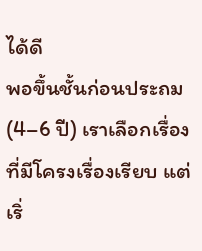ได้ดี
พอขึ้นชั้นก่อนประถม (4–6 ปี) เราเลือกเรื่องที่มีโครงเรื่องเรียบ แต่เริ่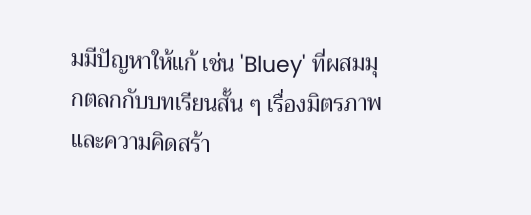มมีปัญหาให้แก้ เช่น 'Bluey' ที่ผสมมุกตลกกับบทเรียนสั้น ๆ เรื่องมิตรภาพและความคิดสร้า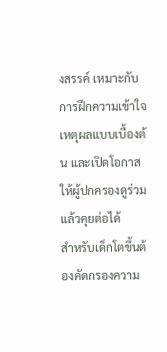งสรรค์ เหมาะกับการฝึกความเข้าใจเหตุผลแบบเบื้องต้น และเปิดโอกาสให้ผู้ปกครองดูร่วมแล้วคุยต่อได้
สำหรับเด็กโตขึ้นต้องคัดกรองความ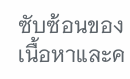ซับซ้อนของเนื้อหาและค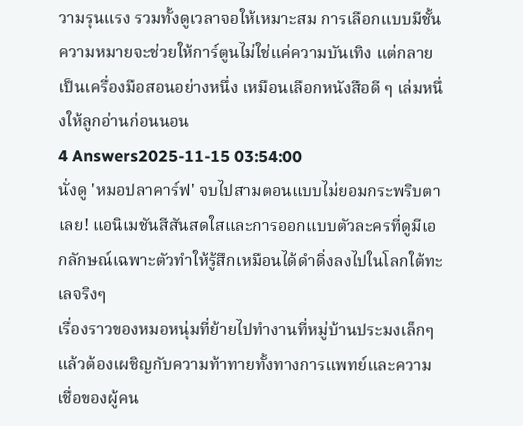วามรุนแรง รวมทั้งดูเวลาจอให้เหมาะสม การเลือกแบบมีชั้นความหมายจะช่วยให้การ์ตูนไม่ใช่แค่ความบันเทิง แต่กลายเป็นเครื่องมือสอนอย่างหนึ่ง เหมือนเลือกหนังสือดี ๆ เล่มหนึ่งให้ลูกอ่านก่อนนอน
4 Answers2025-11-15 03:54:00
นั่งดู 'หมอปลาคาร์ฟ' จบไปสามตอนแบบไม่ยอมกระพริบตาเลย! แอนิเมชันสีสันสดใสและการออกแบบตัวละครที่ดูมีเอกลักษณ์เฉพาะตัวทำให้รู้สึกเหมือนได้ดำดิ่งลงไปในโลกใต้ทะเลจริงๆ
เรื่องราวของหมอหนุ่มที่ย้ายไปทำงานที่หมู่บ้านประมงเล็กๆ แล้วต้องเผชิญกับความท้าทายทั้งทางการแพทย์และความเชื่อของผู้คน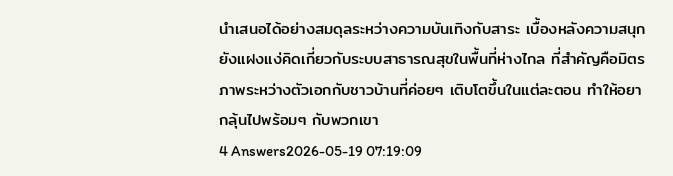นำเสนอได้อย่างสมดุลระหว่างความบันเทิงกับสาระ เบื้องหลังความสนุกยังแฝงแง่คิดเกี่ยวกับระบบสาธารณสุขในพื้นที่ห่างไกล ที่สำคัญคือมิตรภาพระหว่างตัวเอกกับชาวบ้านที่ค่อยๆ เติบโตขึ้นในแต่ละตอน ทำให้อยากลุ้นไปพร้อมๆ กับพวกเขา
4 Answers2026-05-19 07:19:09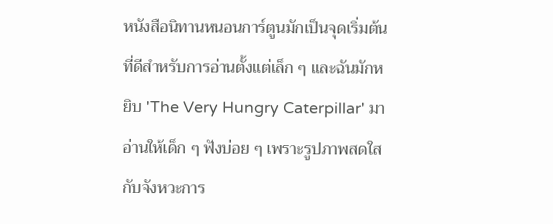หนังสือนิทานหนอนการ์ตูนมักเป็นจุดเริ่มต้นที่ดีสำหรับการอ่านตั้งแต่เล็ก ๆ และฉันมักหยิบ 'The Very Hungry Caterpillar' มาอ่านให้เด็ก ๆ ฟังบ่อย ๆ เพราะรูปภาพสดใสกับจังหวะการ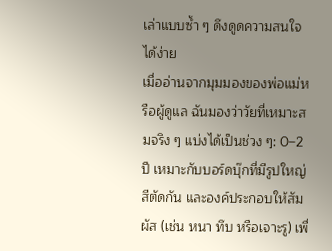เล่าแบบซ้ำ ๆ ดึงดูดความสนใจได้ง่าย
เมื่ออ่านจากมุมมองของพ่อแม่หรือผู้ดูแล ฉันมองว่าวัยที่เหมาะสมจริง ๆ แบ่งได้เป็นช่วง ๆ: 0–2 ปี เหมาะกับบอร์ดบุ๊กที่มีรูปใหญ่ สีตัดกัน และองค์ประกอบให้สัมผัส (เช่น หนา ทึบ หรือเจาะรู) เพื่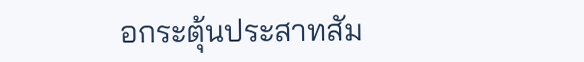อกระตุ้นประสาทสัม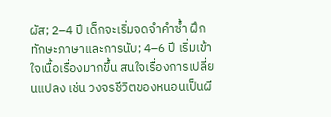ผัส; 2–4 ปี เด็กจะเริ่มจดจำคำซ้ำ ฝึกทักษะภาษาและการนับ; 4–6 ปี เริ่มเข้าใจเนื้อเรื่องมากขึ้น สนใจเรื่องการเปลี่ยนแปลง เช่น วงจรชีวิตของหนอนเป็นผี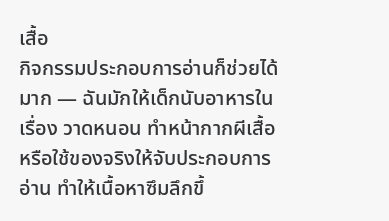เสื้อ
กิจกรรมประกอบการอ่านก็ช่วยได้มาก — ฉันมักให้เด็กนับอาหารในเรื่อง วาดหนอน ทำหน้ากากผีเสื้อ หรือใช้ของจริงให้จับประกอบการอ่าน ทำให้เนื้อหาซึมลึกขึ้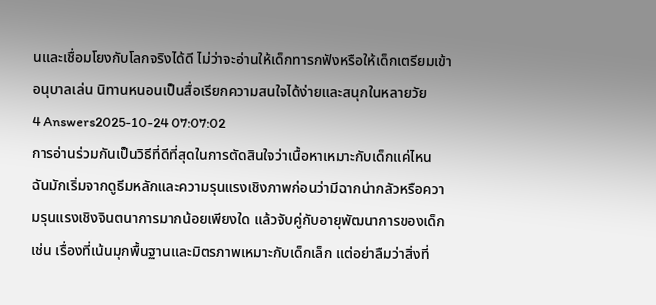นและเชื่อมโยงกับโลกจริงได้ดี ไม่ว่าจะอ่านให้เด็กทารกฟังหรือให้เด็กเตรียมเข้าอนุบาลเล่น นิทานหนอนเป็นสื่อเรียกความสนใจได้ง่ายและสนุกในหลายวัย
4 Answers2025-10-24 07:07:02
การอ่านร่วมกันเป็นวิธีที่ดีที่สุดในการตัดสินใจว่าเนื้อหาเหมาะกับเด็กแค่ไหน ฉันมักเริ่มจากดูธีมหลักและความรุนแรงเชิงภาพก่อนว่ามีฉากน่ากลัวหรือความรุนแรงเชิงจินตนาการมากน้อยเพียงใด แล้วจับคู่กับอายุพัฒนาการของเด็ก เช่น เรื่องที่เน้นมุกพื้นฐานและมิตรภาพเหมาะกับเด็กเล็ก แต่อย่าลืมว่าสิ่งที่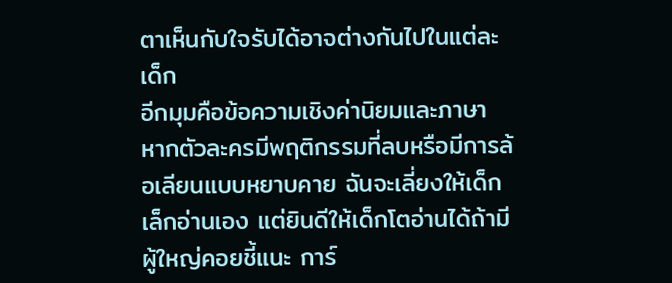ตาเห็นกับใจรับได้อาจต่างกันไปในแต่ละเด็ก
อีกมุมคือข้อความเชิงค่านิยมและภาษา หากตัวละครมีพฤติกรรมที่ลบหรือมีการล้อเลียนแบบหยาบคาย ฉันจะเลี่ยงให้เด็กเล็กอ่านเอง แต่ยินดีให้เด็กโตอ่านได้ถ้ามีผู้ใหญ่คอยชี้แนะ การ์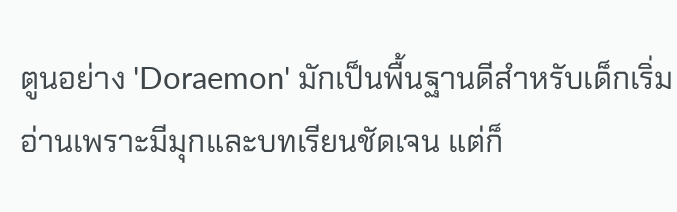ตูนอย่าง 'Doraemon' มักเป็นพื้นฐานดีสำหรับเด็กเริ่มอ่านเพราะมีมุกและบทเรียนชัดเจน แต่ก็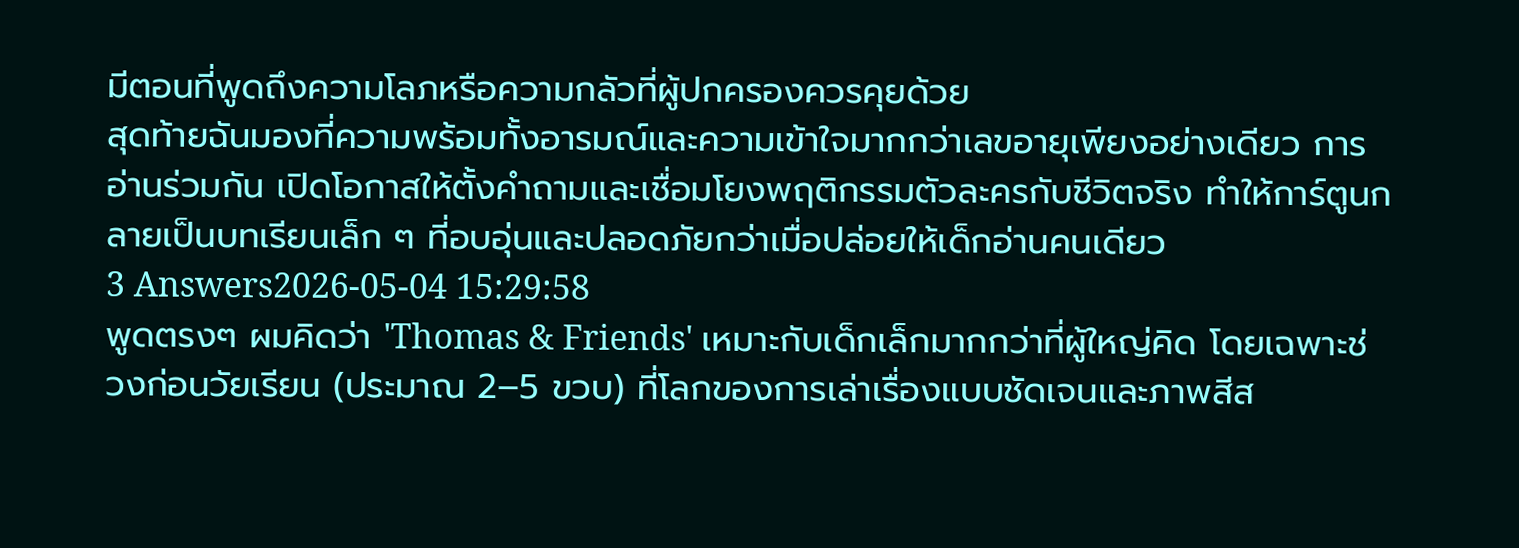มีตอนที่พูดถึงความโลภหรือความกลัวที่ผู้ปกครองควรคุยด้วย
สุดท้ายฉันมองที่ความพร้อมทั้งอารมณ์และความเข้าใจมากกว่าเลขอายุเพียงอย่างเดียว การอ่านร่วมกัน เปิดโอกาสให้ตั้งคำถามและเชื่อมโยงพฤติกรรมตัวละครกับชีวิตจริง ทำให้การ์ตูนกลายเป็นบทเรียนเล็ก ๆ ที่อบอุ่นและปลอดภัยกว่าเมื่อปล่อยให้เด็กอ่านคนเดียว
3 Answers2026-05-04 15:29:58
พูดตรงๆ ผมคิดว่า 'Thomas & Friends' เหมาะกับเด็กเล็กมากกว่าที่ผู้ใหญ่คิด โดยเฉพาะช่วงก่อนวัยเรียน (ประมาณ 2–5 ขวบ) ที่โลกของการเล่าเรื่องแบบชัดเจนและภาพสีส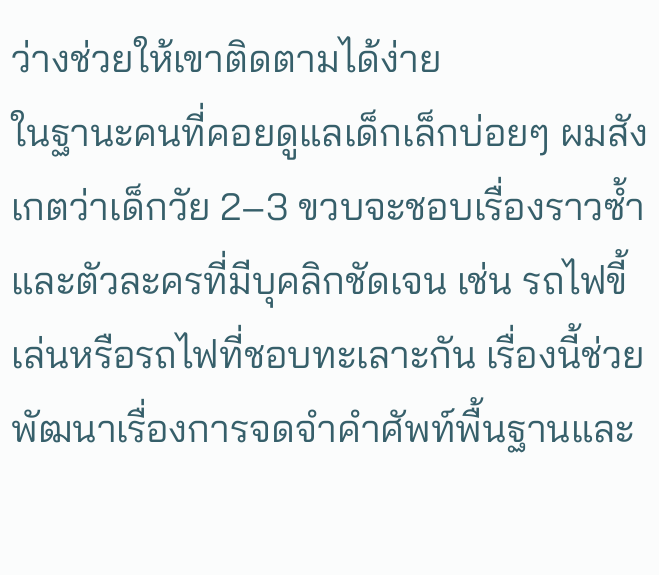ว่างช่วยให้เขาติดตามได้ง่าย
ในฐานะคนที่คอยดูแลเด็กเล็กบ่อยๆ ผมสังเกตว่าเด็กวัย 2–3 ขวบจะชอบเรื่องราวซ้ำและตัวละครที่มีบุคลิกชัดเจน เช่น รถไฟขี้เล่นหรือรถไฟที่ชอบทะเลาะกัน เรื่องนี้ช่วยพัฒนาเรื่องการจดจำคำศัพท์พื้นฐานและ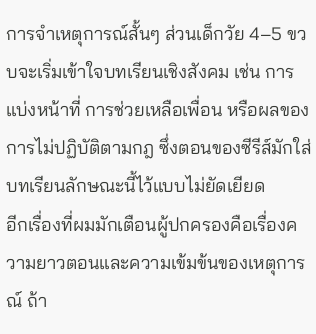การจำเหตุการณ์สั้นๆ ส่วนเด็กวัย 4–5 ขวบจะเริ่มเข้าใจบทเรียนเชิงสังคม เช่น การแบ่งหน้าที่ การช่วยเหลือเพื่อน หรือผลของการไม่ปฏิบัติตามกฎ ซึ่งตอนของซีรีส์มักใส่บทเรียนลักษณะนี้ไว้แบบไม่ยัดเยียด
อีกเรื่องที่ผมมักเตือนผู้ปกครองคือเรื่องความยาวตอนและความเข้มข้นของเหตุการณ์ ถ้า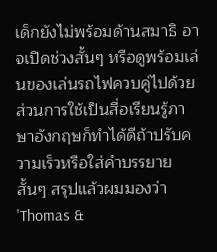เด็กยังไม่พร้อมด้านสมาธิ อาจเปิดช่วงสั้นๆ หรือดูพร้อมเล่นของเล่นรถไฟควบคู่ไปด้วย ส่วนการใช้เป็นสื่อเรียนรู้ภาษาอังกฤษก็ทำได้ดีถ้าปรับความเร็วหรือใส่คำบรรยายสั้นๆ สรุปแล้วผมมองว่า 'Thomas &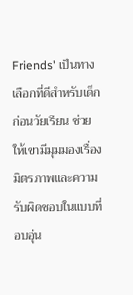Friends' เป็นทางเลือกที่ดีสำหรับเด็กก่อนวัยเรียน ช่วยให้เขามีมุมมองเรื่องมิตรภาพและความรับผิดชอบในแบบที่อบอุ่น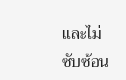และไม่ซับซ้อน